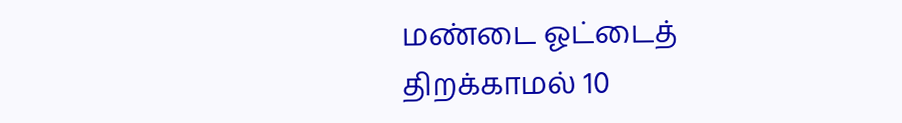மண்டை ஓட்டைத் திறக்காமல் 10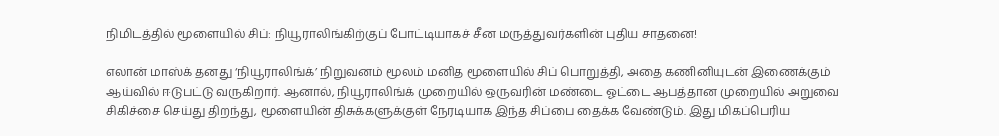நிமிடத்தில் மூளையில் சிப்: நியூராலிங்கிற்குப் போட்டியாகச் சீன மருத்துவர்களின் புதிய சாதனை!

எலான் மாஸ்க் தனது ‘நியூராலிங்க்’ நிறுவனம் மூலம் மனித மூளையில் சிப் பொறுத்தி, அதை கணினியுடன் இணைக்கும் ஆய்வில் ஈடுபட்டு வருகிறார். ஆனால், நியூராலிங்க் முறையில் ஒருவரின் மண்டை ஓட்டை ஆபத்தான முறையில் அறுவை சிகிச்சை செய்து திறந்து, மூளையின் திசுக்களுக்குள் நேரடியாக இந்த சிப்பை தைக்க வேண்டும். இது மிகப்பெரிய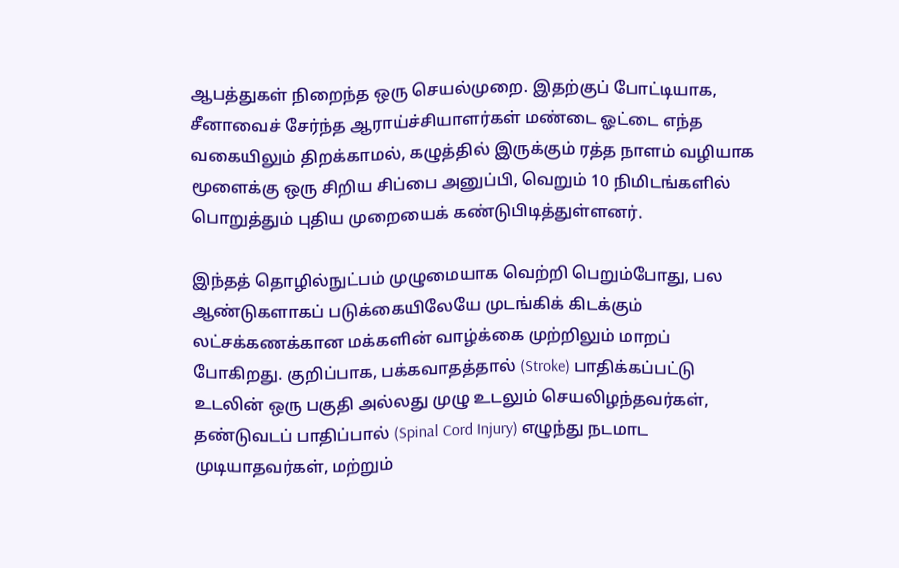ஆபத்துகள் நிறைந்த ஒரு செயல்முறை. இதற்குப் போட்டியாக, சீனாவைச் சேர்ந்த ஆராய்ச்சியாளர்கள் மண்டை ஓட்டை எந்த வகையிலும் திறக்காமல், கழுத்தில் இருக்கும் ரத்த நாளம் வழியாக மூளைக்கு ஒரு சிறிய சிப்பை அனுப்பி, வெறும் 10 நிமிடங்களில் பொறுத்தும் புதிய முறையைக் கண்டுபிடித்துள்ளனர்.

இந்தத் தொழில்நுட்பம் முழுமையாக வெற்றி பெறும்போது, பல ஆண்டுகளாகப் படுக்கையிலேயே முடங்கிக் கிடக்கும் லட்சக்கணக்கான மக்களின் வாழ்க்கை முற்றிலும் மாறப் போகிறது. குறிப்பாக, பக்கவாதத்தால் (Stroke) பாதிக்கப்பட்டு உடலின் ஒரு பகுதி அல்லது முழு உடலும் செயலிழந்தவர்கள், தண்டுவடப் பாதிப்பால் (Spinal Cord Injury) எழுந்து நடமாட முடியாதவர்கள், மற்றும்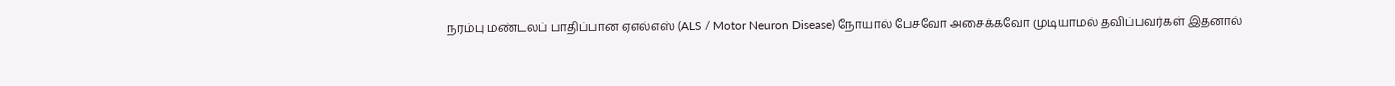நரம்பு மண்டலப் பாதிப்பான ஏஎல்எஸ் (ALS / Motor Neuron Disease) நோயால் பேசவோ அசைக்கவோ முடியாமல் தவிப்பவர்கள் இதனால்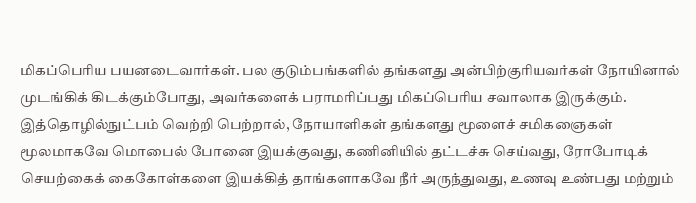மிகப்பெரிய பயனடைவார்கள். பல குடும்பங்களில் தங்களது அன்பிற்குரியவர்கள் நோயினால் முடங்கிக் கிடக்கும்போது, அவர்களைக் பராமரிப்பது மிகப்பெரிய சவாலாக இருக்கும். இத்தொழில்நுட்பம் வெற்றி பெற்றால், நோயாளிகள் தங்களது மூளைச் சமிகஞைகள் மூலமாகவே மொபைல் போனை இயக்குவது, கணினியில் தட்டச்சு செய்வது, ரோபோடிக் செயற்கைக் கைகோள்களை இயக்கித் தாங்களாகவே நீர் அருந்துவது, உணவு உண்பது மற்றும்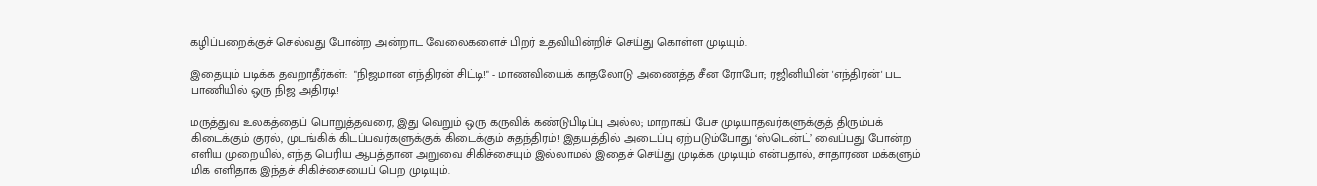கழிப்பறைக்குச் செல்வது போன்ற அன்றாட வேலைகளைச் பிறர் உதவியின்றிச் செய்து கொள்ள முடியும்.

இதையும் படிக்க தவறாதீர்கள்:  "நிஜமான எந்திரன் சிட்டி!" - மாணவியைக் காதலோடு அணைத்த சீன ரோபோ; ரஜினியின் 'எந்திரன்' பட பாணியில் ஒரு நிஜ அதிரடி!

மருத்துவ உலகத்தைப் பொறுத்தவரை, இது வெறும் ஒரு கருவிக் கண்டுபிடிப்பு அல்ல; மாறாகப் பேச முடியாதவர்களுக்குத் திரும்பக் கிடைக்கும் குரல், முடங்கிக் கிடப்பவர்களுக்குக் கிடைக்கும் சுதந்திரம்! இதயத்தில் அடைப்பு ஏற்படும்போது ‘ஸ்டென்ட்’ வைப்பது போன்ற எளிய முறையில், எந்த பெரிய ஆபத்தான அறுவை சிகிச்சையும் இல்லாமல் இதைச் செய்து முடிக்க முடியும் என்பதால், சாதாரண மக்களும் மிக எளிதாக இந்தச் சிகிச்சையைப் பெற முடியும்.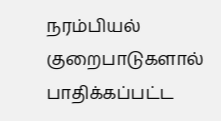நரம்பியல் குறைபாடுகளால் பாதிக்கப்பட்ட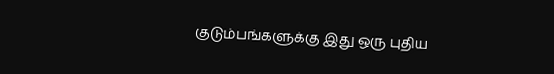குடும்பங்களுக்கு இது ஒரு புதிய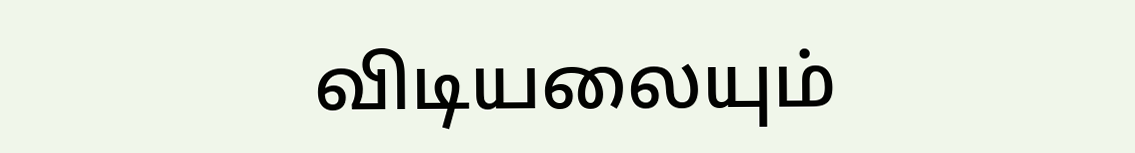விடியலையும்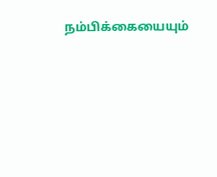நம்பிக்கையையும்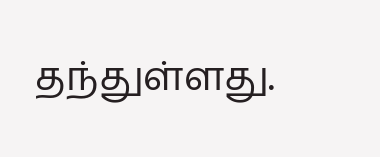தந்துள்ளது.